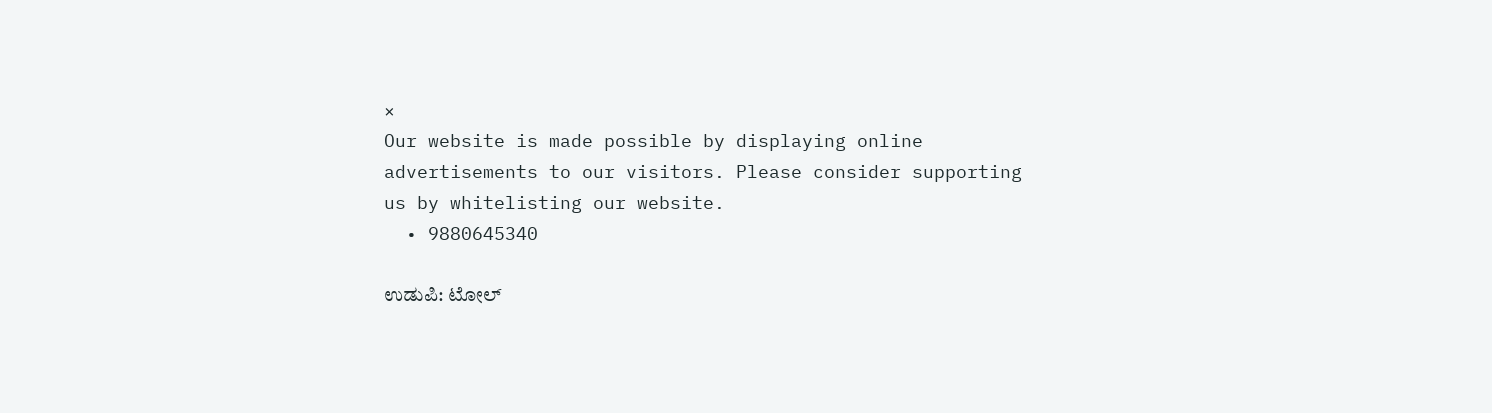×
Our website is made possible by displaying online advertisements to our visitors. Please consider supporting us by whitelisting our website.
  • 9880645340

ಉಡುಪಿ: ಟೋಲ್‌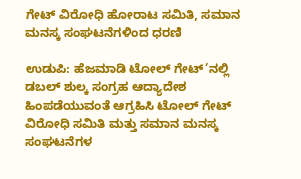ಗೇಟ್‌ ವಿರೋಧಿ ಹೋರಾಟ ಸಮಿತಿ, ಸಮಾನ ಮನಸ್ಕ ಸಂಘಟನೆಗಳಿಂದ ಧರಣಿ

ಉಡುಪಿ: ಹೆಜಮಾಡಿ ಟೋಲ್ ಗೇಟ್’ನಲ್ಲಿ ಡಬಲ್ ಶುಲ್ಕ ಸಂಗ್ರಹ ಆದ್ಯಾದೇಶ ಹಿಂಪಡೆಯುವಂತೆ ಆಗ್ರಹಿಸಿ ಟೋಲ್ ಗೇಟ್ ವಿರೋಧಿ ಸಮಿತಿ ಮತ್ತು ಸಮಾನ ಮನಸ್ಕ ಸಂಘಟನೆಗಳ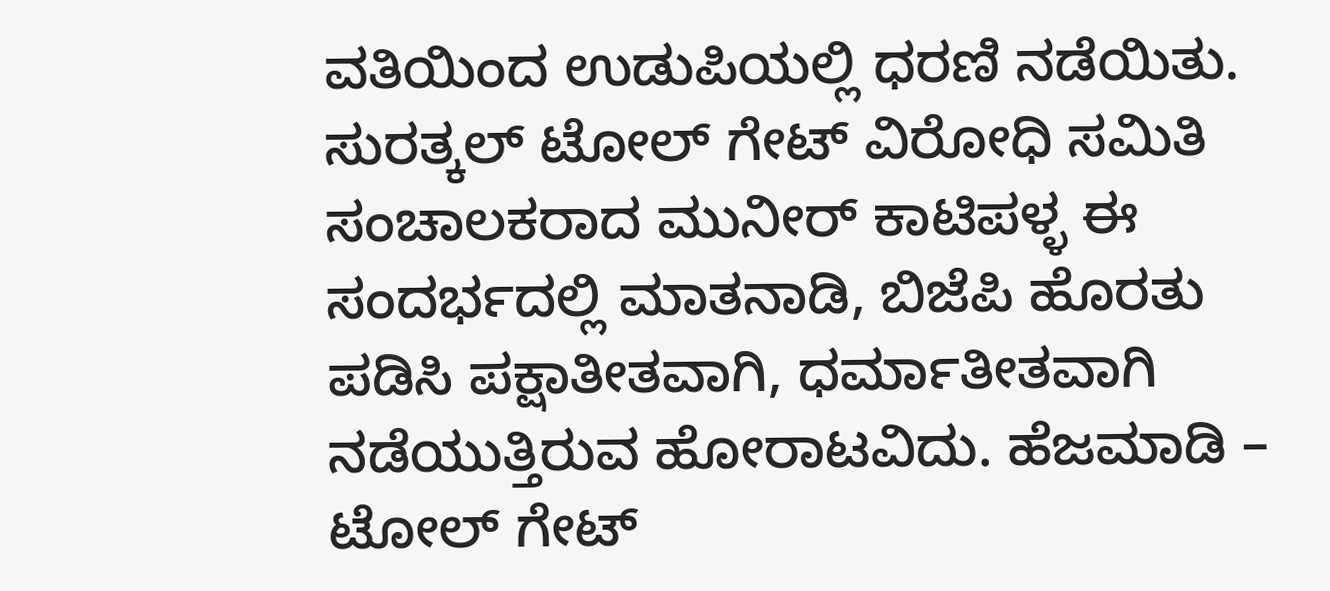ವತಿಯಿಂದ ಉಡುಪಿಯಲ್ಲಿ ಧರಣಿ ನಡೆಯಿತು. ಸುರತ್ಕಲ್ ಟೋಲ್ ಗೇಟ್ ವಿರೋಧಿ ಸಮಿತಿ ಸಂಚಾಲಕರಾದ ಮುನೀರ್ ಕಾಟಿಪಳ್ಳ ಈ ಸಂದರ್ಭದಲ್ಲಿ ಮಾತನಾಡಿ, ಬಿಜೆಪಿ ಹೊರತು ಪಡಿಸಿ ಪಕ್ಷಾತೀತವಾಗಿ, ಧರ್ಮಾತೀತವಾಗಿ ನಡೆಯುತ್ತಿರುವ ಹೋರಾಟವಿದು. ಹೆಜಮಾಡಿ – ಟೋಲ್ ಗೇಟ್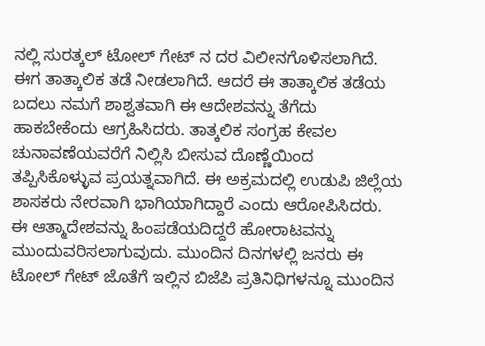ನಲ್ಲಿ ಸುರತ್ಕಲ್ ಟೋಲ್ ಗೇಟ್ ನ ದರ ವಿಲೀನಗೊಳಿಸಲಾಗಿದೆ. ಈಗ ತಾತ್ಕಾಲಿಕ ತಡೆ ನೀಡಲಾಗಿದೆ. ಆದರೆ ಈ ತಾತ್ಕಾಲಿಕ ತಡೆಯ ಬದಲು ನಮಗೆ ಶಾಶ್ವತವಾಗಿ ಈ ಆದೇಶವನ್ನು ತೆಗೆದು ಹಾಕಬೇಕೆಂದು ಆಗ್ರಹಿಸಿದರು. ತಾತ್ಕಲಿಕ ಸಂಗ್ರಹ ಕೇವಲ ಚುನಾವಣೆಯವರೆಗೆ ನಿಲ್ಲಿಸಿ ಬೀಸುವ ದೊಣ್ಣೆಯಿಂದ ತಪ್ಪಿಸಿಕೊಳ್ಳುವ ಪ್ರಯತ್ನವಾಗಿದೆ. ಈ ಅಕ್ರಮದಲ್ಲಿ ಉಡುಪಿ ಜಿಲ್ಲೆಯ ಶಾಸಕರು ನೇರವಾಗಿ ಭಾಗಿಯಾಗಿದ್ದಾರೆ ಎಂದು ಆರೋಪಿಸಿದರು. ಈ ಆತ್ಮಾದೇಶವನ್ನು ಹಿಂಪಡೆಯದಿದ್ದರೆ ಹೋರಾಟವನ್ನು ಮುಂದುವರಿಸಲಾಗುವುದು. ಮುಂದಿನ ದಿನಗಳಲ್ಲಿ ಜನರು ಈ ಟೋಲ್ ಗೇಟ್ ಜೊತೆಗೆ ಇಲ್ಲಿನ ಬಿಜೆಪಿ ಪ್ರತಿನಿಧಿಗಳನ್ನೂ ಮುಂದಿನ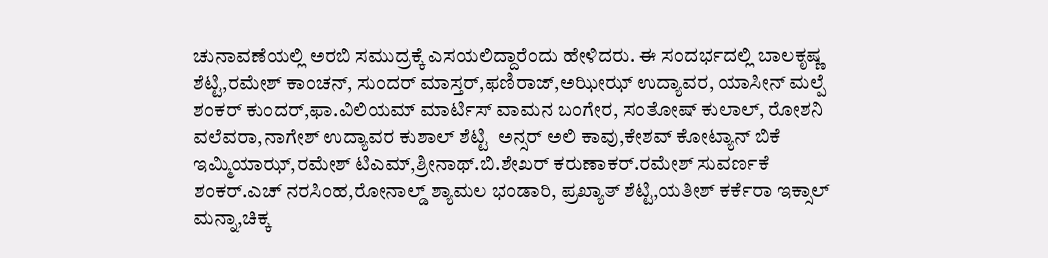ಚುನಾವಣೆಯಲ್ಲಿ ಅರಬಿ ಸಮುದ್ರಕ್ಕೆ ಎಸಯಲಿದ್ದಾರೆಂದು ಹೇಳಿದರು. ಈ ಸಂದರ್ಭದಲ್ಲಿ ಬಾಲಕೃಷ್ಣ ಶೆಟ್ಟಿ,ರಮೇಶ್ ಕಾಂಚನ್, ಸುಂದರ್ ಮಾಸ್ತರ್,ಫಣಿರಾಜ್,ಅಝೀಝ್ ಉದ್ಯಾವರ, ಯಾಸೀನ್ ಮಲ್ಪೆ ಶಂಕರ್ ಕುಂದರ್,ಫಾ.ವಿಲಿಯಮ್ ಮಾರ್ಟಿಸ್ ವಾಮನ ಬಂಗೇರ, ಸಂತೋಷ್ ಕುಲಾಲ್, ರೋಶನಿ ವಲೆವರಾ,ನಾಗೇಶ್ ಉದ್ಯಾವರ ಕುಶಾಲ್ ಶೆಟ್ಟಿ  ಅನ್ಸರ್ ಅಲಿ ಕಾವು,ಕೇಶವ್ ಕೋಟ್ಯಾನ್ ಬಿಕೆ ಇಮ್ಮಿಯಾಝ್,ರಮೇಶ್ ಟಿಎಮ್,ಶ್ರೀನಾಥ್.ಬಿ.ಶೇಖರ್ ಕರುಣಾಕರ್.ರಮೇಶ್ ಸುವರ್ಣಕೆ ಶಂಕರ್.ಎಚ್ ನರಸಿಂಹ,ರೋನಾಲ್ಡ್ ಶ್ಯಾಮಲ ಭಂಡಾರಿ, ಪ್ರಖ್ಯಾತ್ ಶೆಟ್ಟಿ,ಯತೀಶ್ ಕರ್ಕೆರಾ ಇಕ್ಸಾಲ್ ಮನ್ನಾ,ಚಿಕ್ಕ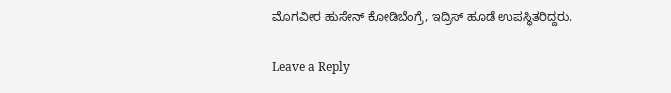ಮೊಗವೀರ ಹುಸೇನ್ ಕೋಡಿಬೆಂಗ್ರೆ, ಇದ್ರಿಸ್ ಹೂಡೆ ಉಪಸ್ಥಿತರಿದ್ದರು.

Leave a Reply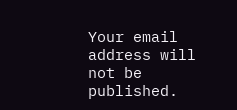Your email address will not be published.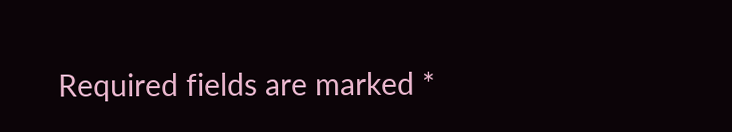Required fields are marked *